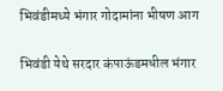भिवंडीमध्ये भंगार गोदामांना भीषण आग

भिवंडी येथे सरदार कंपाऊंडमधील भंगार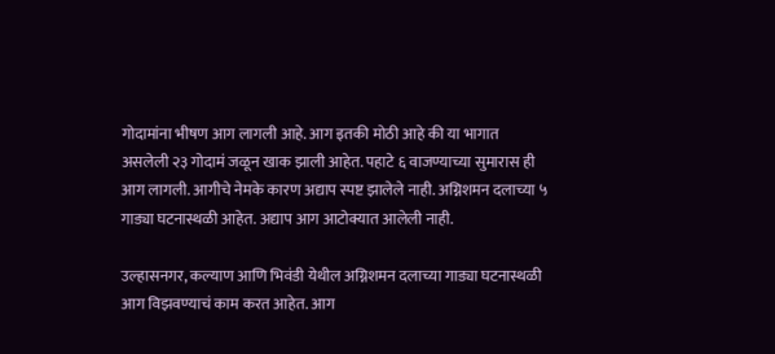गोदामांना भीषण आग लागली आहे. आग इतकी मोठी आहे की या भागात असलेली २३ गोदामं जळून खाक झाली आहेत. पहाटे ६ वाजण्याच्या सुमारास ही आग लागली. आगीचे नेमके कारण अद्याप स्पष्ट झालेले नाही. अग्निशमन दलाच्या ५ गाड्या घटनास्थळी आहेत. अद्याप आग आटोक्यात आलेली नाही.

उल्हासनगर, कल्याण आणि भिवंडी येथील अग्निशमन दलाच्या गाड्या घटनास्थळी आग विझवण्याचं काम करत आहेत. आग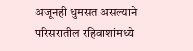अजूनही धुमसत असल्याने परिसरातील रहिवाशांमध्ये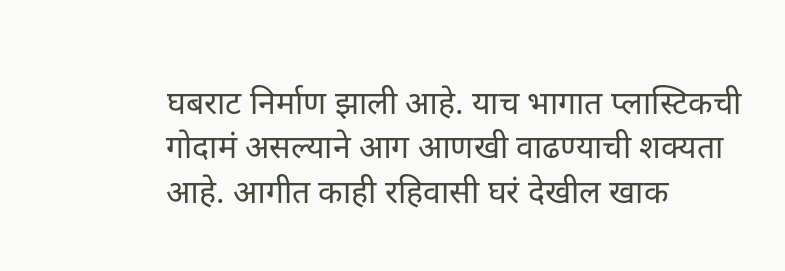घबराट निर्माण झाली आहे. याच भागात प्लास्टिकची गोदामं असल्याने आग आणखी वाढण्याची शक्यता आहे. आगीत काही रहिवासी घरं देखील खाक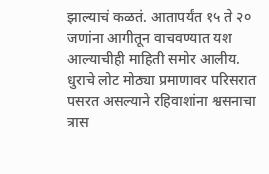झाल्याचं कळतं. आतापर्यंत १५ ते २० जणांना आगीतून वाचवण्यात यश आल्याचीही माहिती समोर आलीय. धुराचे लोट मोठ्या प्रमाणावर परिसरात पसरत असल्याने रहिवाशांना श्वसनाचा त्रास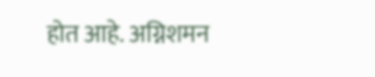होत आहे. अग्निशमन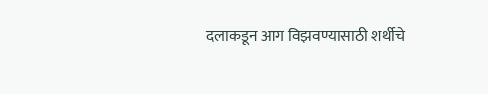दलाकडून आग विझवण्यासाठी शर्थीचे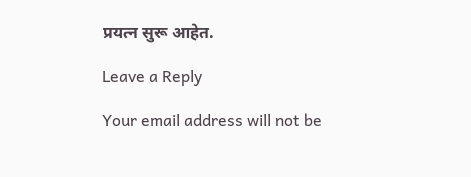प्रयत्न सुरू आहेत.

Leave a Reply

Your email address will not be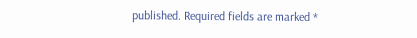published. Required fields are marked *